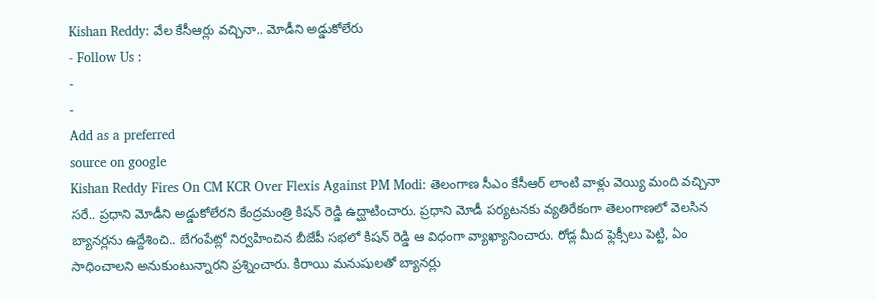Kishan Reddy: వేల కేసీఆర్లు వచ్చినా.. మోడీని అడ్డుకోలేరు
- Follow Us :
-
-
Add as a preferred
source on google
Kishan Reddy Fires On CM KCR Over Flexis Against PM Modi: తెలంగాణ సీఎం కేసీఆర్ లాంటి వాళ్లు వెయ్యి మంది వచ్చినా సరే.. ప్రధాని మోడీని అడ్డుకోలేరని కేంద్రమంత్రి కిషన్ రెడ్డి ఉద్ఘాటించారు. ప్రధాని మోడీ పర్యటనకు వ్యతిరేకంగా తెలంగాణలో వెలసిన బ్యానర్లను ఉద్దేశించి.. బేగంపేట్లో నిర్వహించిన బీజేపీ సభలో కిషన్ రెడ్డి ఆ విధంగా వ్యాఖ్యానించారు. రోడ్ల మీద ఫ్లెక్సీలు పెట్టి, ఏం సాధించాలని అనుకుంటున్నారని ప్రశ్నించారు. కిరాయి మనుషులతో బ్యానర్లు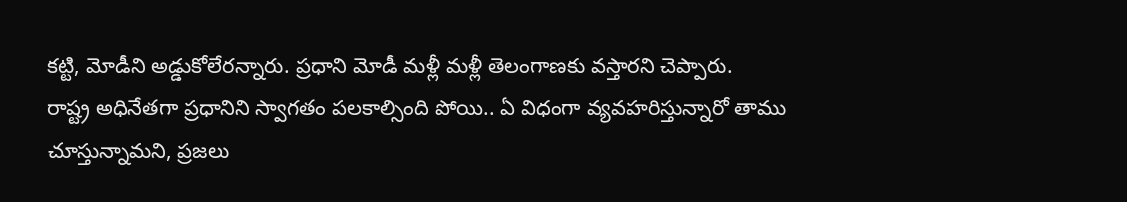కట్టి, మోడీని అడ్డుకోలేరన్నారు. ప్రధాని మోడీ మళ్లీ మళ్లీ తెలంగాణకు వస్తారని చెప్పారు.
రాష్ట్ర అధినేతగా ప్రధానిని స్వాగతం పలకాల్సింది పోయి.. ఏ విధంగా వ్యవహరిస్తున్నారో తాము చూస్తున్నామని, ప్రజలు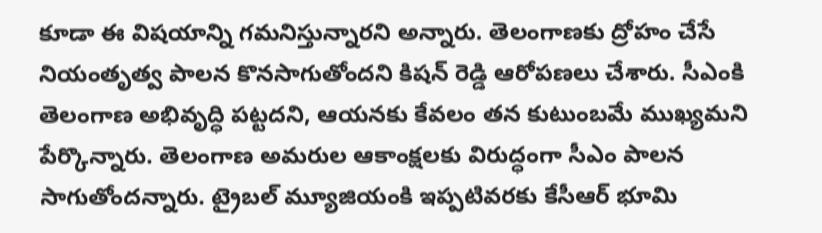కూడా ఈ విషయాన్ని గమనిస్తున్నారని అన్నారు. తెలంగాణకు ద్రోహం చేసే నియంతృత్వ పాలన కొనసాగుతోందని కిషన్ రెడ్డి ఆరోపణలు చేశారు. సీఎంకి తెలంగాణ అభివృద్ధి పట్టదని, ఆయనకు కేవలం తన కుటుంబమే ముఖ్యమని పేర్కొన్నారు. తెలంగాణ అమరుల ఆకాంక్షలకు విరుద్ధంగా సీఎం పాలన సాగుతోందన్నారు. ట్రైబల్ మ్యూజియంకి ఇప్పటివరకు కేసీఆర్ భూమి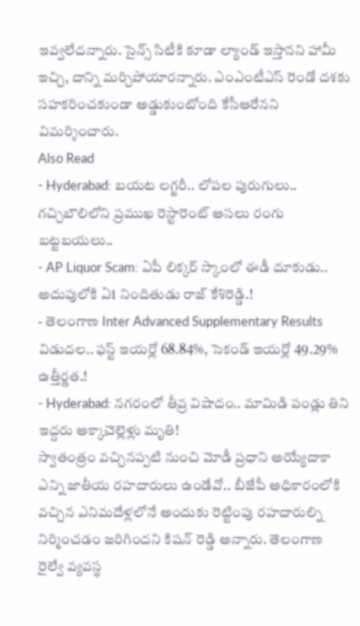ఇవ్వలేదన్నారు. సైన్స్ సిటీకి కూడా ల్యాండ్ ఇస్తానని హామీ ఇచ్చి, దాన్ని మర్చిపోయారన్నారు. ఎంఎంటీఎస్ రెండో దశకు సహకరించకుండా అడ్డుకుంటోంది కేసీఆరేనని విమర్శించారు.
Also Read
- Hyderabad: బయట లగ్జరీ.. లోపల పురుగులు.. గచ్చిబౌలిలోని ప్రముఖ రెస్టారెంట్ అసలు రంగు బట్టబయలు..
- AP Liquor Scam: ఏపీ లిక్కర్ స్కాంలో ఈడీ దూకుడు.. అదుపులోకి ఏ1 నిందితుడు రాజ్ కేశిరెడ్డి.!
- తెలంగాణ Inter Advanced Supplementary Results విడుదల.. ఫస్ట్ ఇయర్లో 68.84%, సెకండ్ ఇయర్లో 49.29% ఉత్తీర్ణత.!
- Hyderabad: నగరంలో తీవ్ర విషాదం.. మామిడి పండ్లు తిని ఇద్దరు అక్కాచెల్లెళ్లు మృతి!
స్వాతంత్రం వచ్చినప్పటి నుంచి మోడీ ప్రధాని అయ్యేదాకా ఎన్ని జాతీయ రహదారులు ఉండేవో.. బీజేపీ అధికారంలోకి వచ్చిన ఎనిమదేళ్లలోనే అందుకు రెట్టింపు రహదారుల్ని నిర్మించడం జరిగిందని కిషన్ రెడ్డి అన్నారు. తెలంగాణ రైల్వే వ్యవస్థ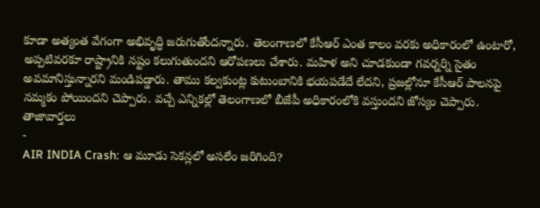కూడా అత్యంత వేగంగా అభివృద్ధి జరుగుతోందన్నారు. తెలంగాణలో కేసీఆర్ ఎంత కాలం వరకు అధికారంలో ఉంటారో, అప్పటివరకూ రాష్ట్రానికి నష్టం కలుగుతుందని ఆరోపణలు చేశారు. మహిళ అని చూడకుండా గవర్నర్ని సైతం అవమానిస్తున్నారని మండిపడ్డారు. తాము కల్వకుంట్ల కుటుంబానికి భయపడేదే లేదని, ప్రజల్లోనూ కేసీఆర్ పాలనపై నమ్మకం పోయిందని చెప్పారు. వచ్చే ఎన్నికల్లో తెలంగాణలో బీజేపీ అధికారంలోకి వస్తుందని జోస్యం చెప్పారు.
తాజావార్తలు
-
AIR INDIA Crash: ఆ మూడు సెకన్లలో అసలేం జరిగింది?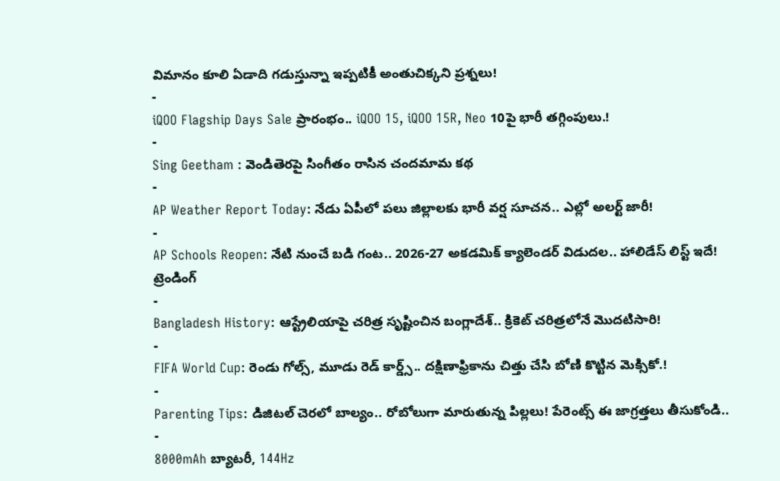విమానం కూలి ఏడాది గడుస్తున్నా ఇప్పటికీ అంతుచిక్కని ప్రశ్నలు!
-
iQOO Flagship Days Sale ప్రారంభం.. iQOO 15, iQOO 15R, Neo 10పై భారీ తగ్గింపులు.!
-
Sing Geetham : వెండితెరపై సింగీతం రాసిన చందమామ కథ
-
AP Weather Report Today: నేడు ఏపీలో పలు జిల్లాలకు భారీ వర్ష సూచన.. ఎల్లో అలర్ట్ జారీ!
-
AP Schools Reopen: నేటి నుంచే బడి గంట.. 2026-27 అకడమిక్ క్యాలెండర్ విడుదల.. హాలిడేస్ లిస్ట్ ఇదే!
ట్రెండింగ్
-
Bangladesh History: ఆస్ట్రేలియాపై చరిత్ర సృష్టించిన బంగ్లాదేశ్.. క్రికెట్ చరిత్రలోనే మొదటిసారి!
-
FIFA World Cup: రెండు గోల్స్, మూడు రెడ్ కార్డ్స్.. దక్షిణాఫ్రికాను చిత్తు చేసి బోణి కొట్టిన మెక్సికో.!
-
Parenting Tips: డిజిటల్ చెరలో బాల్యం.. రోబోలుగా మారుతున్న పిల్లలు! పేరెంట్స్ ఈ జాగ్రత్తలు తీసుకోండి..
-
8000mAh బ్యాటరీ, 144Hz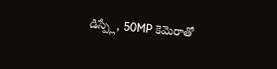డిస్ప్లే, 50MP కెమెరాతో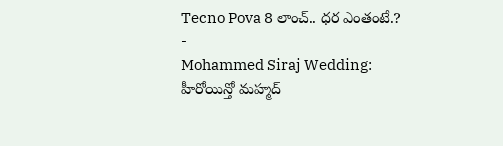Tecno Pova 8 లాంచ్.. ధర ఎంతంటే.?
-
Mohammed Siraj Wedding: హీరోయిన్తో మహ్మద్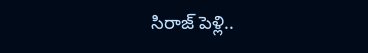సిరాజ్ పెళ్లి..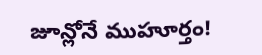జూన్లోనే ముహూర్తం!